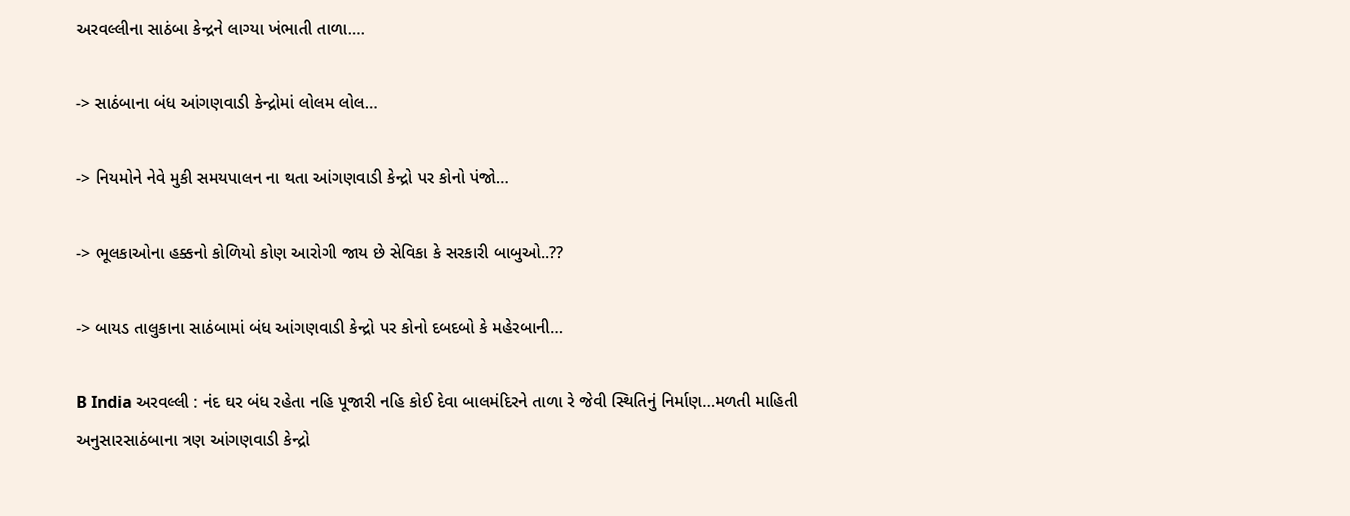અરવલ્લીના સાઠંબા કેન્દ્રને લાગ્યા ખંભાતી તાળા….

-> સાઠંબાના બંધ આંગણવાડી કેન્દ્રોમાં લોલમ લોલ…

-> નિયમોને નેવે મુકી સમયપાલન ના થતા આંગણવાડી કેન્દ્રો પર કોનો પંજો…

-> ભૂલકાઓના હક્કનો કોળિયો કોણ આરોગી જાય છે સેવિકા કે સરકારી બાબુઓ..??

-> બાયડ તાલુકાના સાઠંબામાં બંધ આંગણવાડી કેન્દ્રો પર કોનો દબદબો કે મહેરબાની…

B India અરવલ્લી : નંદ ઘર બંધ રહેતા નહિ પૂજારી નહિ કોઈ દેવા બાલમંદિરને તાળા રે જેવી સ્થિતિનું નિર્માણ…મળતી માહિતી અનુસારસાઠંબાના ત્રણ આંગણવાડી કેન્દ્રો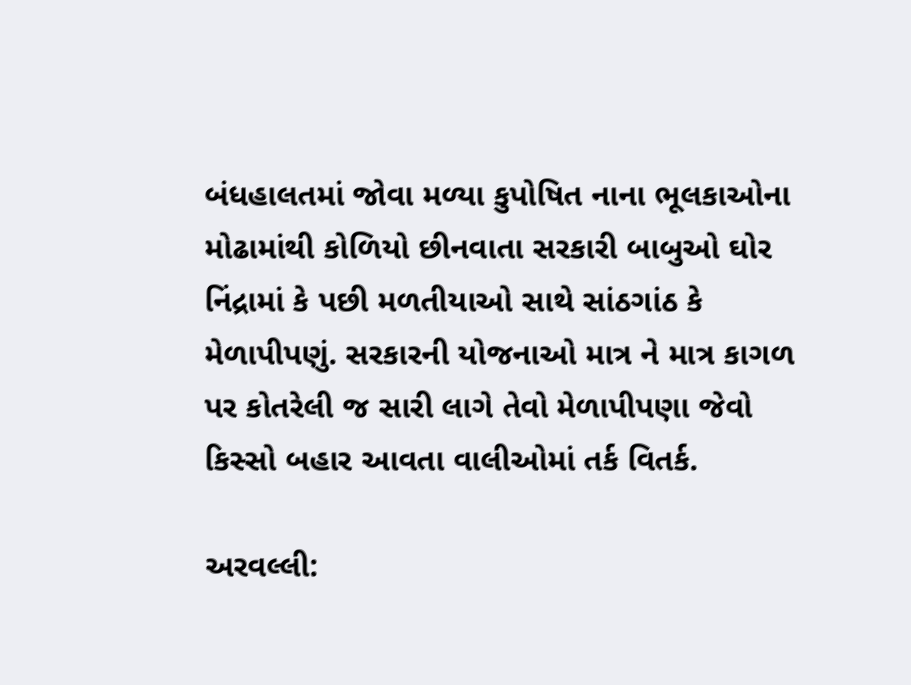બંધહાલતમાં જોવા મળ્યા કુપોષિત નાના ભૂલકાઓના મોઢામાંથી કોળિયો છીનવાતા સરકારી બાબુઓ ઘોર નિંદ્રામાં કે પછી મળતીયાઓ સાથે સાંઠગાંઠ કે મેળાપીપણું. સરકારની યોજનાઓ માત્ર ને માત્ર કાગળ પર કોતરેલી જ સારી લાગે તેવો મેળાપીપણા જેવો કિસ્સો બહાર આવતા વાલીઓમાં તર્ક વિતર્ક.

અરવલ્લી: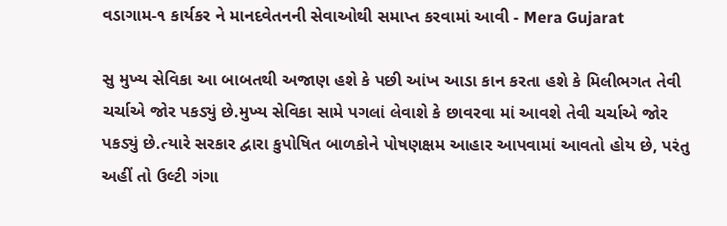વડાગામ-૧ કાર્યકર ને માનદવેતનની સેવાઓથી સમાપ્ત કરવામાં આવી - Mera Gujarat

સુ મુખ્ય સેવિકા આ બાબતથી અજાણ હશે કે પછી આંખ આડા કાન કરતા હશે કે મિલીભગત તેવી ચર્ચાએ જોર પકડ્યું છે.મુખ્ય સેવિકા સામે પગલાં લેવાશે કે છાવરવા માં આવશે તેવી ચર્ચાએ જોર પકડ્યું છે.ત્યારે સરકાર દ્વારા કુપોષિત બાળકોને પોષણક્ષમ આહાર આપવામાં આવતો હોય છે, પરંતુ અહીં તો ઉલ્ટી ગંગા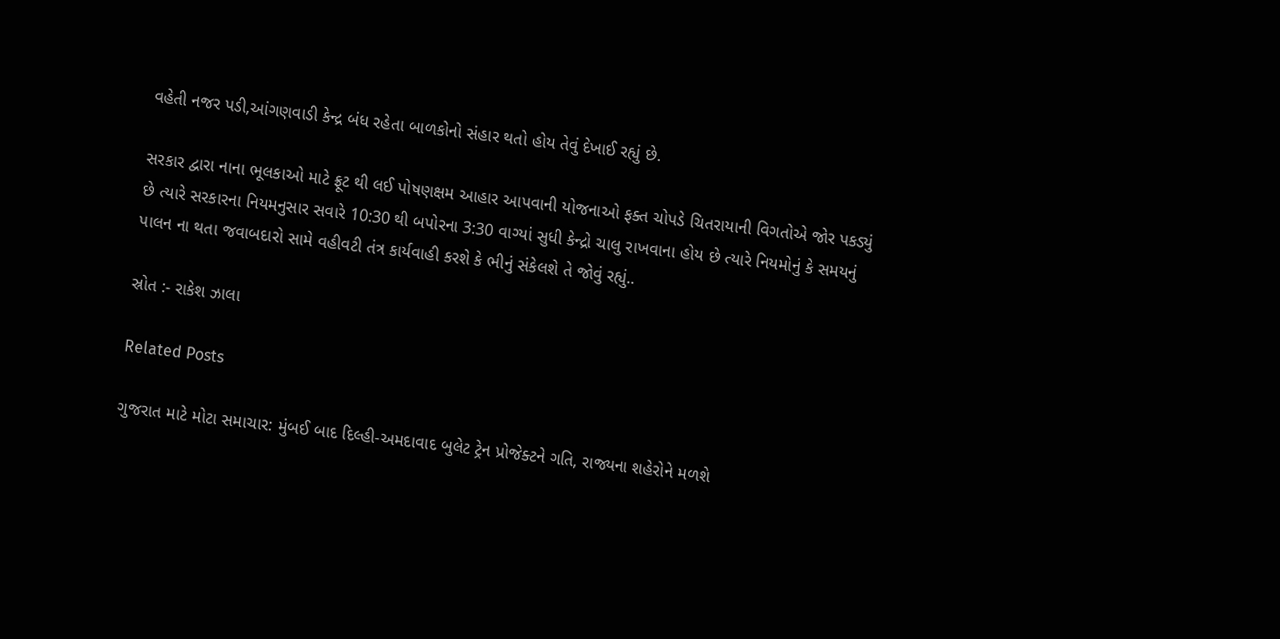વહેતી નજર પડી,આંગણવાડી કેન્દ્ર બંધ રહેતા બાળકોનો સંહાર થતો હોય તેવું દેખાઈ રહ્યું છે.

સરકાર દ્વારા નાના ભૂલકાઓ માટે ફ્રૂટ થી લઈ પોષણક્ષમ આહાર આપવાની યોજનાઓ ફક્ત ચોપડે ચિતરાયાની વિગતોએ જોર પકડ્યું છે ત્યારે સરકારના નિયમનુસાર સવારે 10:30 થી બપોરના 3:30 વાગ્યાં સુધી કેન્દ્રો ચાલુ રાખવાના હોય છે ત્યારે નિયમોનું કે સમયનું પાલન ના થતા જવાબદારો સામે વહીવટી તંત્ર કાર્યવાહી કરશે કે ભીનું સંકેલશે તે જોવું રહ્યું..

સ્રોત :- રાકેશ ઝાલા

Related Posts

ગુજરાત માટે મોટા સમાચાર: મુંબઈ બાદ દિલ્હી-અમદાવાદ બુલેટ ટ્રેન પ્રોજેક્ટને ગતિ, રાજ્યના શહેરોને મળશે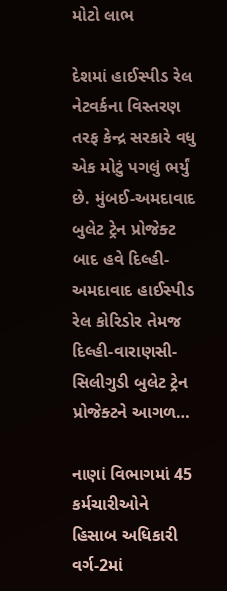મોટો લાભ

દેશમાં હાઈસ્પીડ રેલ નેટવર્કના વિસ્તરણ તરફ કેન્દ્ર સરકારે વધુ એક મોટું પગલું ભર્યું છે. મુંબઈ-અમદાવાદ બુલેટ ટ્રેન પ્રોજેક્ટ બાદ હવે દિલ્હી-અમદાવાદ હાઈસ્પીડ રેલ કોરિડોર તેમજ દિલ્હી-વારાણસી-સિલીગુડી બુલેટ ટ્રેન પ્રોજેક્ટને આગળ…

નાણાં વિભાગમાં 45 કર્મચારીઓને હિસાબ અધિકારી વર્ગ-2માં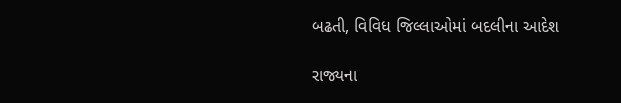બઢતી, વિવિધ જિલ્લાઓમાં બદલીના આદેશ

રાજ્યના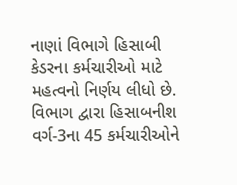નાણાં વિભાગે હિસાબી કેડરના કર્મચારીઓ માટે મહત્વનો નિર્ણય લીધો છે. વિભાગ દ્વારા હિસાબનીશ વર્ગ-3ના 45 કર્મચારીઓને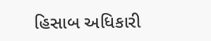હિસાબ અધિકારી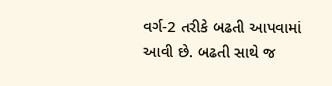વર્ગ-2 તરીકે બઢતી આપવામાં આવી છે. બઢતી સાથે જ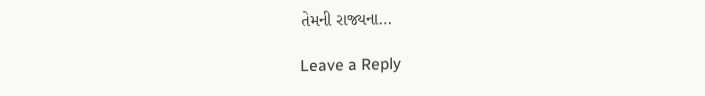તેમની રાજ્યના…

Leave a Reply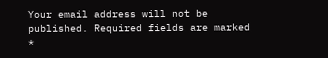Your email address will not be published. Required fields are marked *